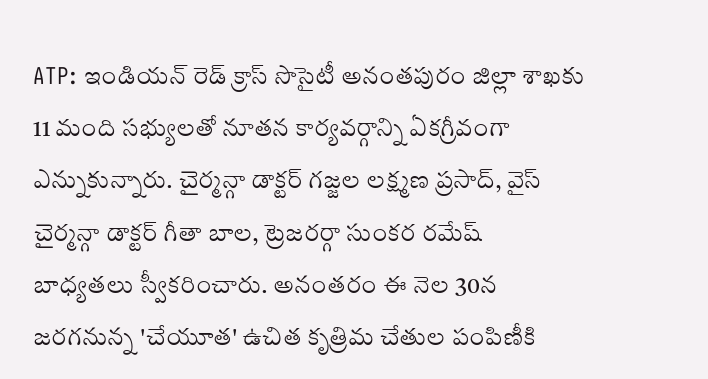ATP: ఇండియన్ రెడ్ క్రాస్ సొసైటీ అనంతపురం జిల్లా శాఖకు 11 మంది సభ్యులతో నూతన కార్యవర్గాన్ని ఏకగ్రీవంగా ఎన్నుకున్నారు. చైర్మన్గా డాక్టర్ గజ్జల లక్ష్మణ ప్రసాద్, వైస్ చైర్మన్గా డాక్టర్ గీతా బాల, ట్రెజరర్గా సుంకర రమేష్ బాధ్యతలు స్వీకరించారు. అనంతరం ఈ నెల 30న జరగనున్న 'చేయూత' ఉచిత కృత్రిమ చేతుల పంపిణీకి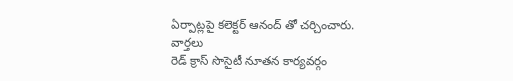ఏర్పాట్లపై కలెక్టర్ ఆనంద్ తో చర్చించారు.
వార్తలు
రెడ్ క్రాస్ సొసైటీ నూతన కార్యవర్గం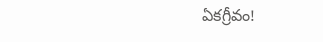ఏకగ్రీవం!